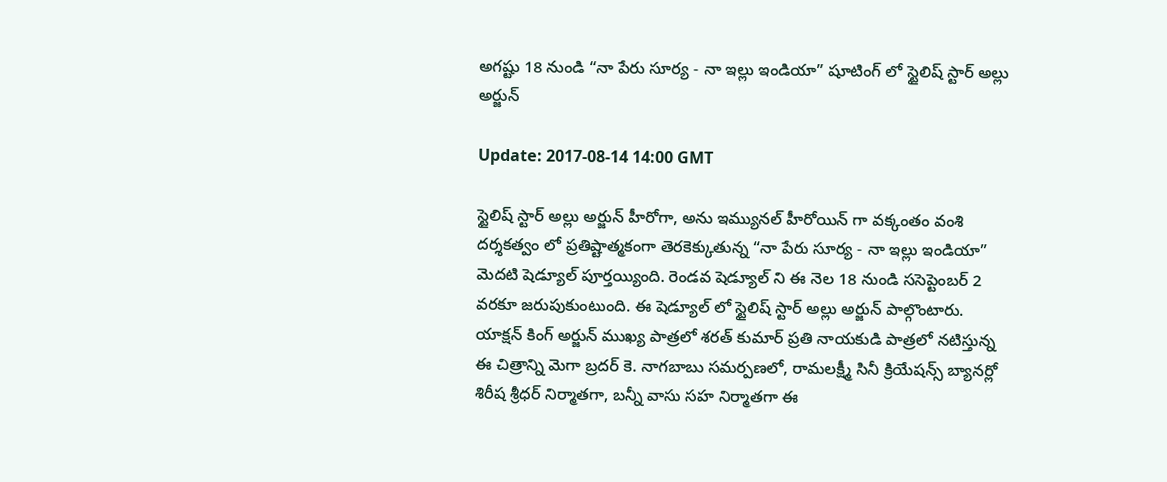అగ‌ష్టు 18 నుండి “నా పేరు సూర్య - నా ఇల్లు ఇండియా” షూటింగ్ లో స్టైలిష్ స్టార్ అల్లు అర్జున్‌

Update: 2017-08-14 14:00 GMT

స్టైలిష్ స్టార్ అల్లు అర్జున్ హీరోగా, అను ఇమ్యున‌ల్ హీరోయిన్ గా వక్కంతం వంశి ద‌ర్శ‌క‌త్వం లో ప్ర‌తిష్టాత్మ‌కంగా తెర‌కెక్కుతున్న “నా పేరు సూర్య - నా ఇల్లు ఇండియా” మెద‌టి షెడ్యూల్ పూర్త‌య్యింది. రెండ‌వ షెడ్యూల్ ని ఈ నెల 18 నుండి స‌సెప్టెంబ‌ర్ 2 వరకూ జ‌రుపుకుంటుంది. ఈ షెడ్యూల్ లో స్టైలిష్ స్టార్ అల్లు అర్జున్ పాల్గొంటారు. యాక్షన్ కింగ్ అర్జున్ ముఖ్య పాత్రలో శరత్ కుమార్ ప్రతి నాయకుడి పాత్రలో నటిస్తున్న ఈ చిత్రాన్ని మెగా బ్రదర్ కె. నాగబాబు సమర్పణలో, రామలక్ష్మీ సినీ క్రియేషన్స్ బ్యానర్లో శిరీష శ్రీధర్ నిర్మాతగా, బన్నీ వాసు సహ నిర్మాతగా ఈ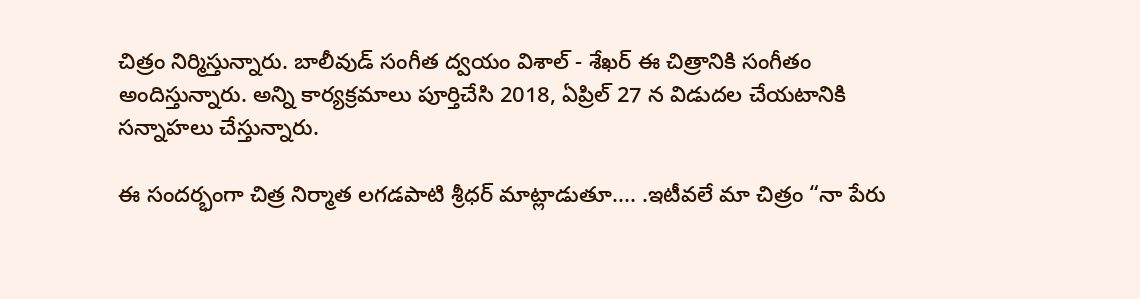చిత్రం నిర్మిస్తున్నారు. బాలీవుడ్ సంగీత ద్వయం విశాల్ - శేఖర్ ఈ చిత్రానికి సంగీతం అందిస్తున్నారు. అన్ని కార్య‌క్ర‌మాలు పూర్తిచేసి 2018, ఏప్రిల్ 27 న విడుద‌ల చేయ‌టానికి సన్నాహ‌లు చేస్తున్నారు.

ఈ సందర్భంగా చిత్ర నిర్మాత లగడపాటి శ్రీధర్ మాట్లాడుతూ.... .ఇటీవలే మా చిత్రం “నా పేరు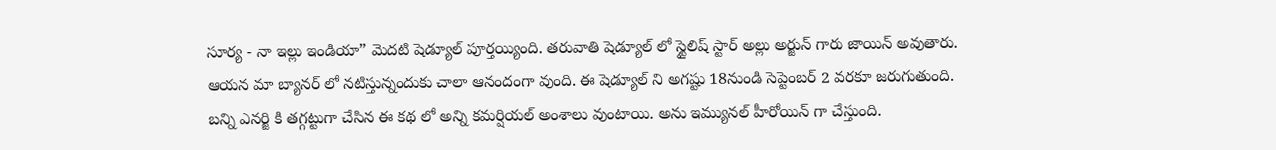సూర్య - నా ఇల్లు ఇండియా” మెద‌టి షెడ్యూల్ పూర్త‌య్యింది. తరువాతి షెడ్యూల్ లో స్టైలిష్ స్టార్ అల్లు అర్జున్ గారు జాయిన్ అవుతారు. ఆయ‌న‌ మా బ్యాన‌ర్ లో న‌టిస్తున్నందుకు చాలా ఆనందంగా వుంది. ఈ షెడ్యూల్ ని అగ‌ష్టు 18నుండి సెప్టెంబ‌ర్ 2 వ‌ర‌కూ జ‌రుగుతుంది. బ‌న్ని ఎన‌ర్జి కి త‌గ్గ‌ట్టుగా చేసిన‌ ఈ క‌థ లో అన్ని క‌మ‌ర్షియ‌ల్ అంశాలు వుంటాయి. అను ఇమ్యున‌ల్ హీరోయిన్ గా చేస్తుంది.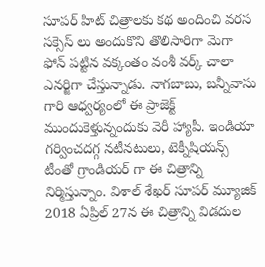సూపర్ హిట్ చిత్రాలకు కథ అందించి వరస సక్సెస్ లు అందుకొని తొలిసారిగా మెగా ఫోన్ ప‌ట్టిన వక్కంతం వంశీ వర్క్ చాలా ఎన‌ర్జిగా చేస్తున్నాడు. నాగబాబు, బన్నీవాసు గారి ఆధ్వర్యంలో ఈ ప్రాజెక్ట్ ముందుకెళ్తున్నందుకు వెరీ హ్యాపీ. ఇండియా గర్వించదగ్గ నటీనటులు, టెక్నీషియన్స్ టీంతో గ్రాండియర్ గా ఈ చిత్రాన్ని నిర్మిస్తున్నాం. విశాల్ శేఖర్ సూపర్ మ్యూజిక్ 2018 ఏప్రిల్ 27న ఈ చిత్రాన్ని విడ‌దుల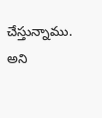చేస్తున్నాము. అని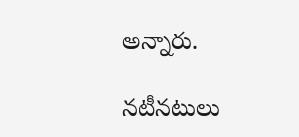అన్నారు.

నటీనటులు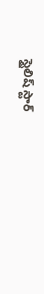స్టైలిష్ స్టార్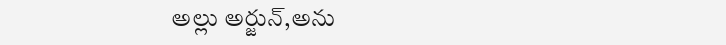అల్లు అర్జున్,అను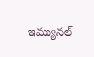ఇమ్యున‌ల్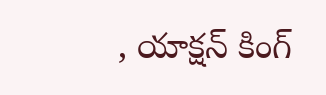, యాక్షన్ కింగ్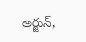అర్జున్,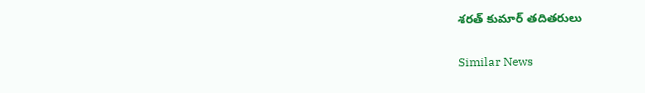శరత్ కుమార్ తదితరులు

Similar News